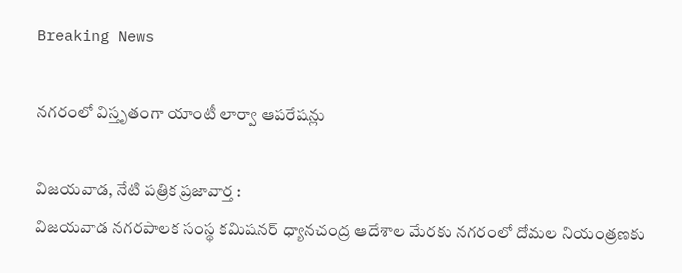Breaking News

నగరంలో విస్తృతంగా యాంటీ లార్వా ఆపరేషన్లు

విజయవాడ, నేటి పత్రిక ప్రజావార్త :
విజయవాడ నగరపాలక సంస్థ కమిషనర్ ధ్యానచంద్ర ఆదేశాల మేరకు నగరంలో దోమల నియంత్రణకు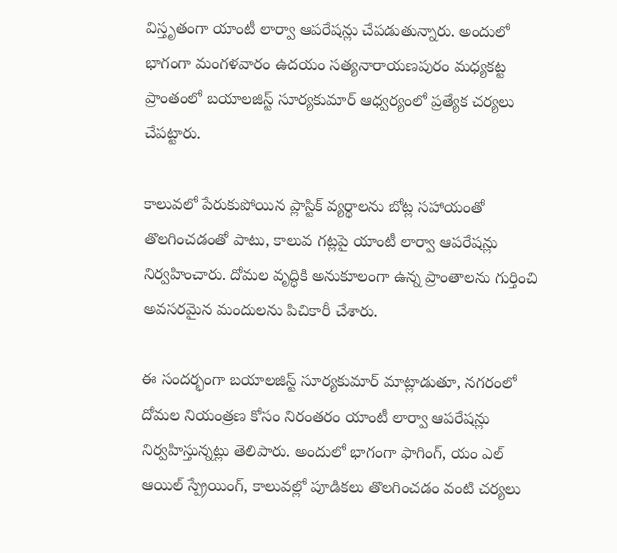విస్తృతంగా యాంటీ లార్వా ఆపరేషన్లు చేపడుతున్నారు. అందులో భాగంగా మంగళవారం ఉదయం సత్యనారాయణపురం మధ్యకట్ట ప్రాంతంలో బయాలజిస్ట్ సూర్యకుమార్ ఆధ్వర్యంలో ప్రత్యేక చర్యలు చేపట్టారు.

కాలువలో పేరుకుపోయిన ప్లాస్టిక్ వ్యర్థాలను బోట్ల సహాయంతో తొలగించడంతో పాటు, కాలువ గట్లపై యాంటీ లార్వా ఆపరేషన్లు నిర్వహించారు. దోమల వృద్ధికి అనుకూలంగా ఉన్న ప్రాంతాలను గుర్తించి అవసరమైన మందులను పిచికారీ చేశారు.

ఈ సందర్భంగా బయాలజిస్ట్ సూర్యకుమార్ మాట్లాడుతూ, నగరంలో దోమల నియంత్రణ కోసం నిరంతరం యాంటీ లార్వా ఆపరేషన్లు నిర్వహిస్తున్నట్లు తెలిపారు. అందులో భాగంగా ఫాగింగ్, యం ఎల్ ఆయిల్ స్ప్రేయింగ్, కాలువల్లో పూడికలు తొలగించడం వంటి చర్యలు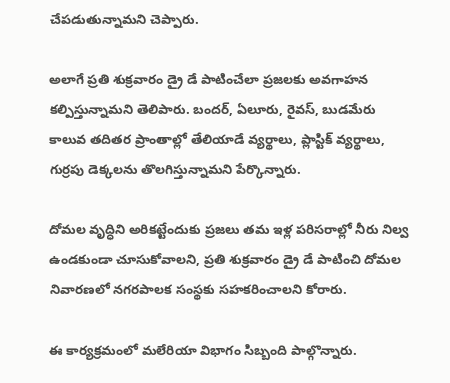చేపడుతున్నామని చెప్పారు.

అలాగే ప్రతి శుక్రవారం డ్రై డే పాటించేలా ప్రజలకు అవగాహన కల్పిస్తున్నామని తెలిపారు. బందర్, ఏలూరు, రైవస్, బుడమేరు కాలువ తదితర ప్రాంతాల్లో తేలియాడే వ్యర్థాలు, ప్లాస్టిక్ వ్యర్థాలు, గుర్రపు డెక్కలను తొలగిస్తున్నామని పేర్కొన్నారు.

దోమల వృద్ధిని అరికట్టేందుకు ప్రజలు తమ ఇళ్ల పరిసరాల్లో నీరు నిల్వ ఉండకుండా చూసుకోవాలని, ప్రతి శుక్రవారం డ్రై డే పాటించి దోమల నివారణలో నగరపాలక సంస్థకు సహకరించాలని కోరారు.

ఈ కార్యక్రమంలో మలేరియా విభాగం సిబ్బంది పాల్గొన్నారు.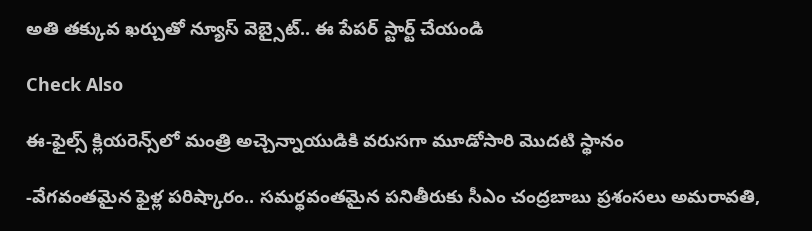అతి తక్కువ ఖర్చుతో న్యూస్ వెబ్సైట్.. ఈ పేపర్ స్టార్ట్ చేయండి

Check Also

ఈ-ఫైల్స్ క్లియరెన్స్‌లో మంత్రి అచ్చెన్నాయుడికి వరుసగా మూడోసారి మొదటి స్థానం

-వేగవంతమైన ఫైళ్ల పరిష్కారం.. సమర్థవంతమైన పనితీరుకు సీఎం చంద్రబాబు ప్రశంసలు అమరావతి,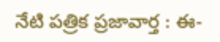నేటి పత్రిక ప్రజావార్త : ఈ-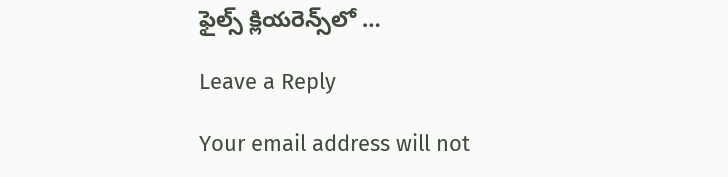ఫైల్స్ క్లియరెన్స్‌లో …

Leave a Reply

Your email address will not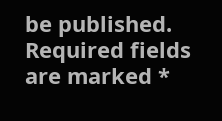be published. Required fields are marked *